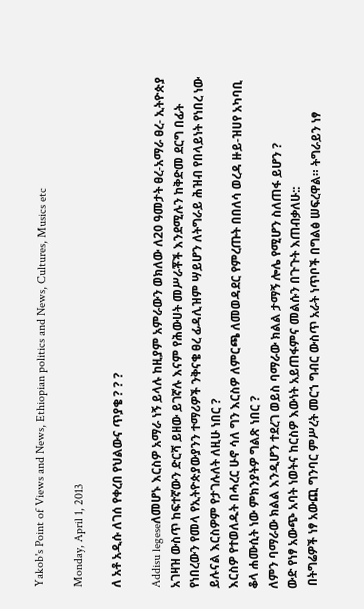Yakob's Point of Views and News, Ethiopian politics and News, Cultures, Musics etc

Monday, April 1, 2013

ለ አቶ አዲሱ ለገሰ የቀረበ የህልውና ጥያቄ ? ? ?

Addisu legeseለመሆኑ እርስዎ አማራ ነኝ ይላሉ ከዚያም አምራውን ወክለው ለ20 ዓመታት ፀረ-አማራ ፀረ- ኢትዮጵያ አገዛዝ ውስጥ ከፍተኛውን ድርሻ ይዘው ይገኛሉ እናም የሕውሀት መሥራቾች እንደሚሉን ከቅድመ ደርግ በፊት የነበረውን የመላ የኢትዮጵያውያንን ተማሪዎች ንቅናቄ ፀረ ፊዳሊዝም ሣይሆን ለትግራይ ሕዝብ የበላይነት የነበረ ነው ይሉናል እርስዎም የታገሉለት ለዚሁ ነበር ?
እርስዎ የተወለዱት በሓረር ሁኖ ሳለ ግን እርስዎ ለምርጫ ለመወዳደር የምረጡት በበለሳ ወረዳ ዙይ-ዝሀየ አካባቢ ቆላ ሐሙሲት ነው ምክንያትዎ ግልጽ ነበር ?
ለምን ባማራው ክልል እንዲሆን ተደረገ ወይስ ባማራው ክልል ታማኝ ሎሌ የሚሆን ስለጠፋ ይሆን ?
ውድ የነፃ አውጭ አባት ነወትና ከርስዎ እውነት አይጠፋምና መልሱን በጉጉት እጠብቃለሁ::
 በትግሬዎች ነፃ አውጪ ግንባር ምሥረት መርኀ ግብር ውስጥ አራት ነጥቦች በግልፅ ሠፍረዋል። ትግራይን ነፃ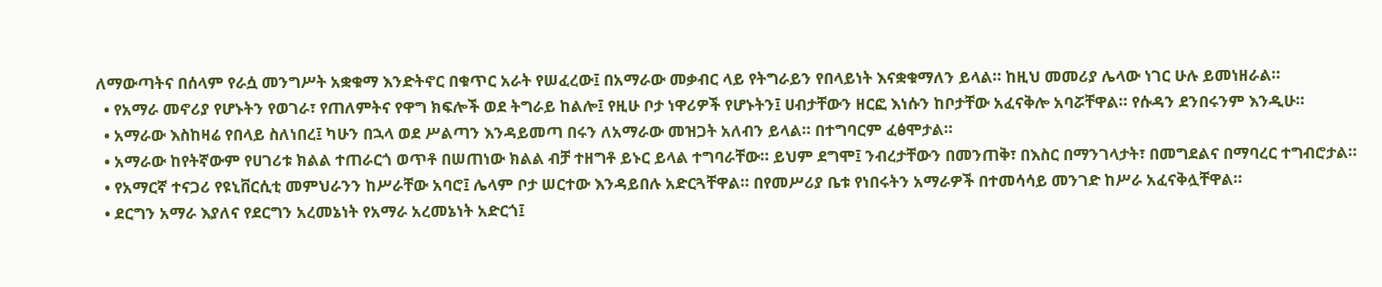ለማውጣትና በሰላም የራሷ መንግሥት አቋቁማ እንድትኖር በቁጥር አራት የሠፈረው፤ በአማራው መቃብር ላይ የትግራይን የበላይነት እናቋቁማለን ይላል። ከዚህ መመሪያ ሌላው ነገር ሁሉ ይመነዘራል።
  • የአማራ መኖሪያ የሆኑትን የወገራ፣ የጠለምትና የዋግ ክፍሎች ወደ ትግራይ ከልሎ፤ የዚሁ ቦታ ነዋሪዎች የሆኑትን፤ ሀብታቸውን ዘርፎ እነሱን ከቦታቸው አፈናቅሎ አባሯቸዋል። የሱዳን ደንበሩንም እንዲሁ።
  • አማራው እስከዛሬ የበላይ ስለነበረ፤ ካሁን በኋላ ወደ ሥልጣን እንዳይመጣ በሩን ለአማራው መዝጋት አለብን ይላል። በተግባርም ፈፅሞታል።
  • አማራው ከየትኛውም የሀገሪቱ ክልል ተጠራርጎ ወጥቶ በሠጠነው ክልል ብቻ ተዘግቶ ይኑር ይላል ተግባራቸው። ይህም ደግሞ፤ ንብረታቸውን በመንጠቅ፣ በእስር በማንገላታት፣ በመግደልና በማባረር ተግብሮታል።
  • የአማርኛ ተናጋሪ የዩኒቨርሲቲ መምህራንን ከሥራቸው አባሮ፤ ሌላም ቦታ ሠርተው እንዳይበሉ አድርጓቸዋል። በየመሥሪያ ቤቱ የነበሩትን አማራዎች በተመሳሳይ መንገድ ከሥራ አፈናቅሏቸዋል።
  • ደርግን አማራ እያለና የደርግን አረመኔነት የአማራ አረመኔነት አድርጎ፤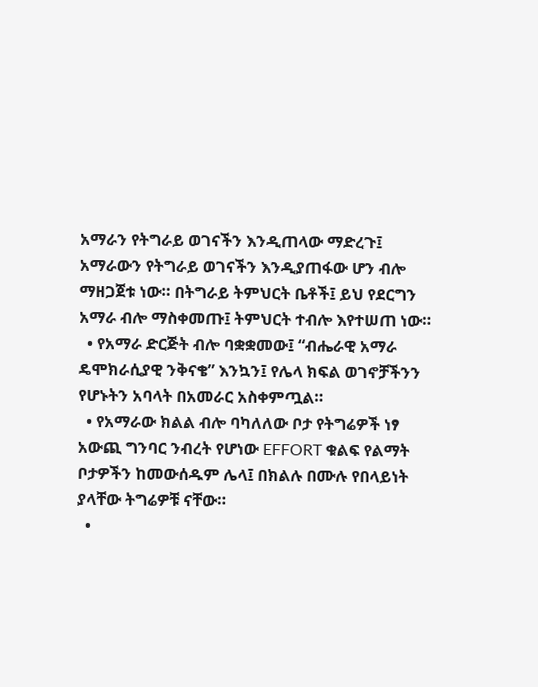አማራን የትግራይ ወገናችን እንዲጠላው ማድረጉ፤ አማራውን የትግራይ ወገናችን እንዲያጠፋው ሆን ብሎ ማዘጋጀቱ ነው። በትግራይ ትምህርት ቤቶች፤ ይህ የደርግን አማራ ብሎ ማስቀመጡ፤ ትምህርት ተብሎ እየተሠጠ ነው።
  • የአማራ ድርጅት ብሎ ባቋቋመው፤ “ብሔራዊ አማራ ዴሞክራሲያዊ ንቅናቄ” እንኳን፤ የሌላ ክፍል ወገኖቻችንን የሆኑትን አባላት በአመራር አስቀምጧል።
  • የአማራው ክልል ብሎ ባካለለው ቦታ የትግሬዎች ነፃ አውጪ ግንባር ንብረት የሆነው EFFORT ቁልፍ የልማት ቦታዎችን ከመውሰዱም ሌላ፤ በክልሉ በሙሉ የበላይነት ያላቸው ትግሬዎቹ ናቸው።
  •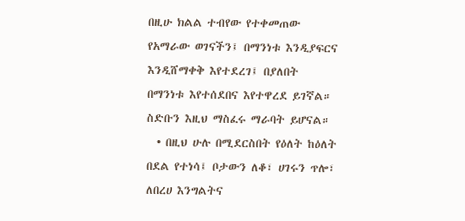በዚሁ ክልል ተብየው የተቀመጠው የአማራው ወገናችን፤ በማንነቱ እንዲያፍርና እንዲሸማቀቅ እየተደረገ፤ በያለበት በማንነቱ እየተሰደበና እየተዋረደ ይገኛል። ስድቡን እዚህ ማስፈሩ ማራባት ይሆናል።
  • በዚህ ሁሉ በሚደርስበት የዕለት ከዕለት በደል የተነሳ፤ ቦታውን ለቆ፣ ሀገሩን ጥሎ፣ ለበረሀ እንግልትና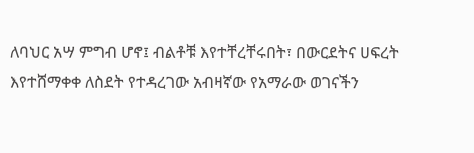ለባህር አሣ ምግብ ሆኖ፤ ብልቶቹ እየተቸረቸሩበት፣ በውርደትና ሀፍረት እየተሸማቀቀ ለስደት የተዳረገው አብዛኛው የአማራው ወገናችን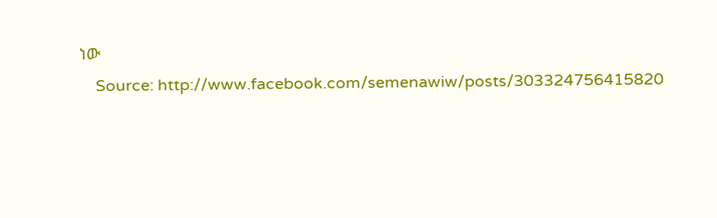ነው
    Source: http://www.facebook.com/semenawiw/posts/303324756415820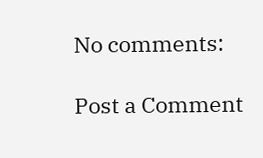No comments:

Post a Comment